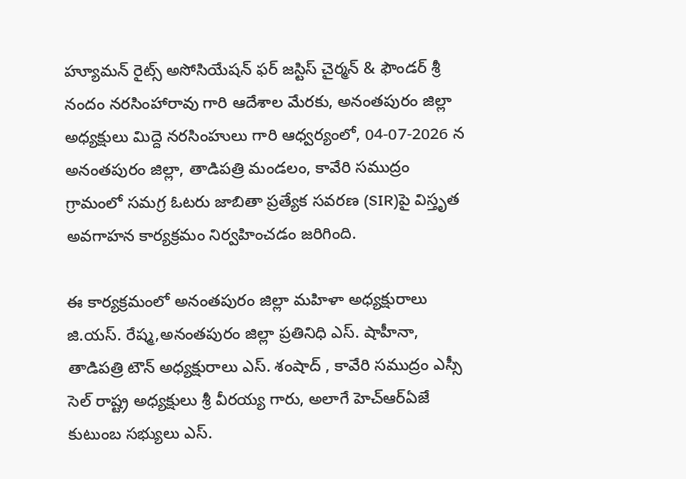హ్యూమన్ రైట్స్ అసోసియేషన్ ఫర్ జస్టిస్ చైర్మన్ & ఫౌండర్ శ్రీ నందం నరసింహారావు గారి ఆదేశాల మేరకు, అనంతపురం జిల్లా అధ్యక్షులు మిద్దె నరసింహులు గారి ఆధ్వర్యంలో, 04-07-2026 న అనంతపురం జిల్లా, తాడిపత్రి మండలం, కావేరి సముద్రం గ్రామంలో సమగ్ర ఓటరు జాబితా ప్రత్యేక సవరణ (SIR)పై విస్తృత అవగాహన కార్యక్రమం నిర్వహించడం జరిగింది.

ఈ కార్యక్రమంలో అనంతపురం జిల్లా మహిళా అధ్యక్షురాలు జి.యస్. రేష్మ,అనంతపురం జిల్లా ప్రతినిధి ఎస్. షాహీనా, తాడిపత్రి టౌన్ అధ్యక్షురాలు ఎస్. శంషాద్ , కావేరి సముద్రం ఎస్సీ సెల్ రాష్ట్ర అధ్యక్షులు శ్రీ వీరయ్య గారు, అలాగే హెచ్ఆర్ఏజే కుటుంబ సభ్యులు ఎస్.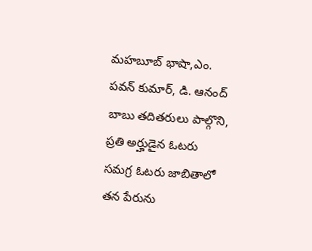మహబూబ్ భాషా,ఎం. పవన్ కుమార్, డి. ఆనంద్ బాబు తదితరులు పాల్గొని, ప్రతి అర్హుడైన ఓటరు సమగ్ర ఓటరు జాబితాలో తన పేరును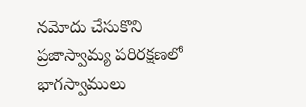నమోదు చేసుకొని ప్రజాస్వామ్య పరిరక్షణలో భాగస్వాములు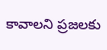కావాలని ప్రజలకు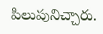పిలుపునిచ్చారు.